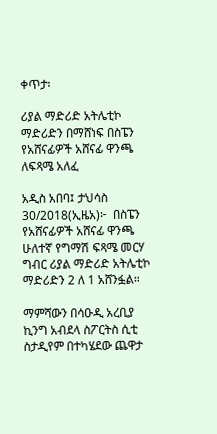ቀጥታ፡

ሪያል ማድሪድ አትሌቲኮ ማድሪድን በማሸነፍ በስፔን የአሸናፊዎች አሸናፊ ዋንጫ ለፍጻሜ አለፈ

አዲስ አበባ፤ ታህሳስ 30/2018(ኢዜአ)፦  በስፔን የአሸናፊዎች አሸናፊ ዋንጫ ሁለተኛ የግማሽ ፍጻሜ መርሃ ግብር ሪያል ማድሪድ አትሌቲኮ ማድሪድን 2 ለ 1 አሸንፏል።

ማምሻውን በሳዑዲ አረቢያ ኪንግ አብደላ ስፖርትስ ሲቲ ስታዲየም በተካሄደው ጨዋታ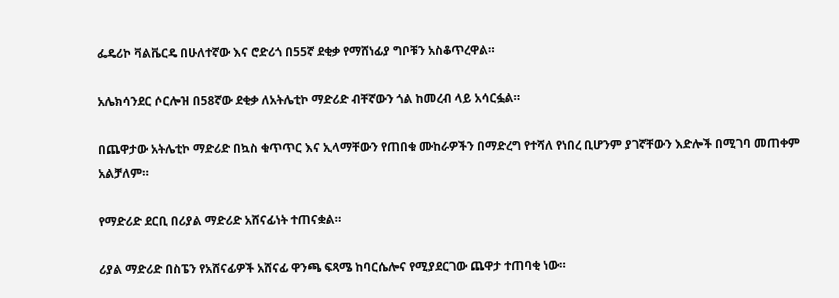ፌዴሪኮ ቫልቬርዴ በሁለተኛው እና ሮድሪጎ በ55ኛ ደቂቃ የማሸነፊያ ግቦቹን አስቆጥረዋል።

አሌክሳንደር ሶርሎዝ በ58ኛው ደቂቃ ለአትሌቲኮ ማድሪድ ብቸኛውን ጎል ከመረብ ላይ አሳርፏል።

በጨዋታው አትሌቲኮ ማድሪድ በኳስ ቁጥጥር እና ኢላማቸውን የጠበቁ ሙከራዎችን በማድረግ የተሻለ የነበረ ቢሆንም ያገኛቸውን እድሎች በሚገባ መጠቀም አልቻለም።

የማድሪድ ደርቢ በሪያል ማድሪድ አሸናፊነት ተጠናቋል።

ሪያል ማድሪድ በስፔን የአሸናፊዎች አሸናፊ ዋንጫ ፍጻሜ ከባርሴሎና የሚያደርገው ጨዋታ ተጠባቂ ነው።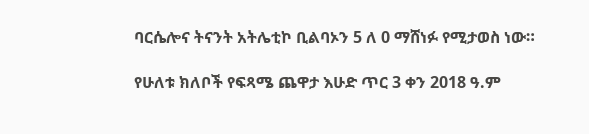ባርሴሎና ትናንት አትሌቲኮ ቢልባኦን 5 ለ 0 ማሸነፉ የሚታወስ ነው።

የሁለቱ ክለቦች የፍጻሜ ጨዋታ እሁድ ጥር 3 ቀን 2018 ዓ.ም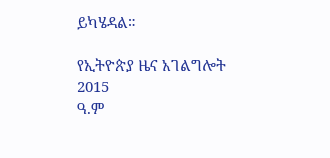ይካሄዳል።

የኢትዮጵያ ዜና አገልግሎት
2015
ዓ.ም